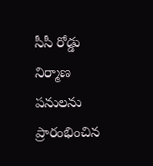సీసీ రోడ్డు నిర్మాణ పనులను ప్రారంభించిన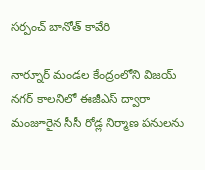సర్పంచ్ బానోత్ కావేరి

నార్నూర్ మండల కేంద్రంలోని విజయ్ నగర్ కాలనిలో ఈజీఎస్ ద్వారా మంజూరైన సీసీ రోడ్ల నిర్మాణ పనులను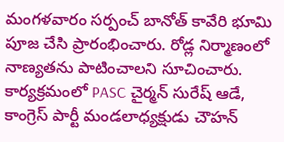మంగళవారం సర్పంచ్ బానోత్ కావేరి భూమి పూజ చేసి ప్రారంభించారు. రోడ్ల నిర్మాణంలో నాణ్యతను పాటించాలని సూచించారు. కార్యక్రమంలో PASC చైర్మన్ సురేష్ ఆడే, కాంగ్రెస్ పార్టీ మండలాధ్యక్షుడు చౌహన్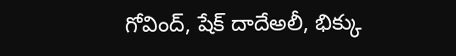గోవింద్, షేక్ దాదేఅలీ, భిక్కు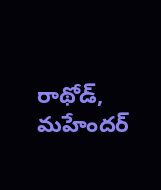రాథోడ్, మహేందర్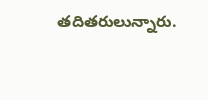తదితరులున్నారు.